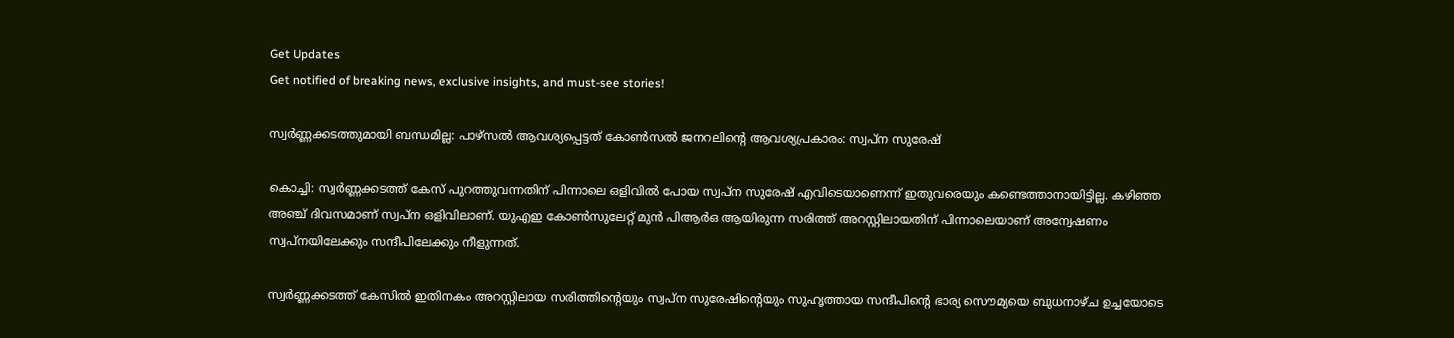Get Updates
Get notified of breaking news, exclusive insights, and must-see stories!

സ്വർണ്ണക്കടത്തുമായി ബന്ധമില്ല: പാഴ്സൽ ആവശ്യപ്പെട്ടത് കോൺസൽ ജനറലിന്റെ ആവശ്യപ്രകാരം: സ്വപ്ന സുരേഷ്

കൊച്ചി: സ്വർണ്ണക്കടത്ത് കേസ് പുറത്തുവന്നതിന് പിന്നാലെ ഒളിവിൽ പോയ സ്വപ്ന സുരേഷ് എവിടെയാണെന്ന് ഇതുവരെയും കണ്ടെത്താനായിട്ടില്ല. കഴിഞ്ഞ അഞ്ച് ദിവസമാണ് സ്വപ്ന ഒളിവിലാണ്. യുഎഇ കോൺസുലേറ്റ് മുൻ പിആർഒ ആയിരുന്ന സരിത്ത് അറസ്റ്റിലായതിന് പിന്നാലെയാണ് അന്വേഷണം സ്വപ്നയിലേക്കും സന്ദീപിലേക്കും നീളുന്നത്.

സ്വർണ്ണക്കടത്ത് കേസിൽ ഇതിനകം അറസ്റ്റിലായ സരിത്തിന്റെയും സ്വപ്ന സുരേഷിന്റെയും സുഹൃത്തായ സന്ദീപിന്റെ ഭാര്യ സൌമ്യയെ ബുധനാഴ്ച ഉച്ചയോടെ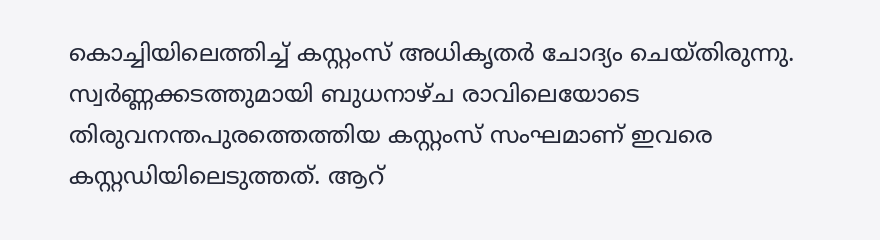കൊച്ചിയിലെത്തിച്ച് കസ്റ്റംസ് അധികൃതർ ചോദ്യം ചെയ്തിരുന്നു. സ്വർണ്ണക്കടത്തുമായി ബുധനാഴ്ച രാവിലെയോടെ തിരുവനന്തപുരത്തെത്തിയ കസ്റ്റംസ് സംഘമാണ് ഇവരെ കസ്റ്റഡിയിലെടുത്തത്. ആറ്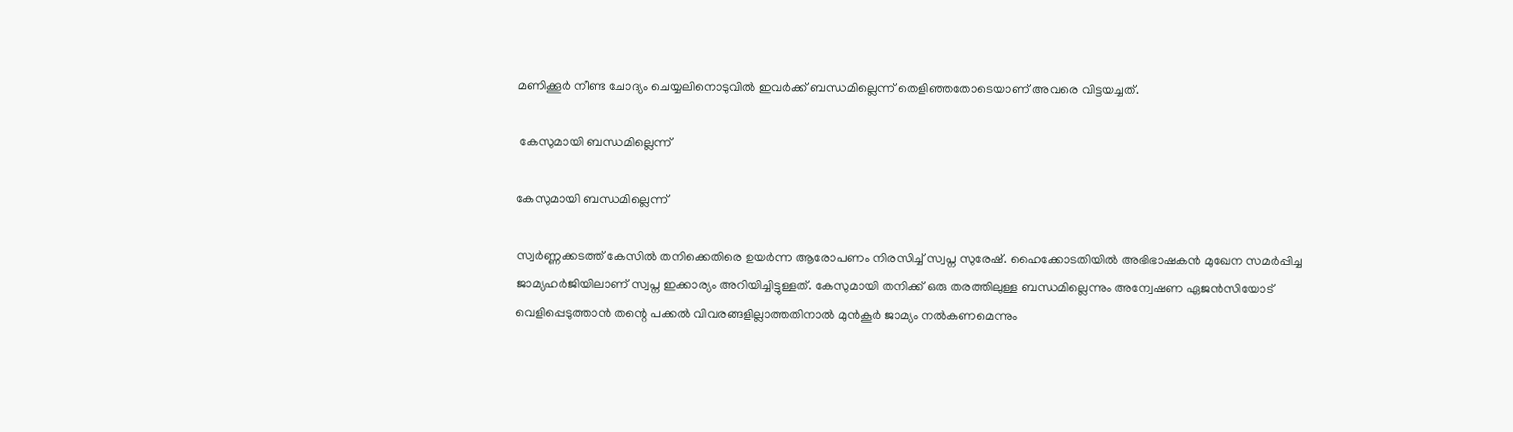മണിക്കൂർ നീണ്ട ചോദ്യം ചെയ്യലിനൊടുവിൽ ഇവർക്ക് ബന്ധമില്ലെന്ന് തെളിഞ്ഞതോടെയാണ് അവരെ വിട്ടയച്ചത്.

 കേസുമായി ബന്ധമില്ലെന്ന്

കേസുമായി ബന്ധമില്ലെന്ന്

സ്വർണ്ണക്കടത്ത് കേസിൽ തനിക്കെതിരെ ഉയർന്ന ആരോപണം നിരസിച്ച് സ്വപ്ന സുരേഷ്. ഹൈക്കോടതിയിൽ അഭിഭാഷകൻ മുഖേന സമർപ്പിച്ച ജാമ്യഹർജിയിലാണ് സ്വപ്ന ഇക്കാര്യം അറിയിച്ചിട്ടുള്ളത്. കേസുമായി തനിക്ക് ഒരു തരത്തിലുള്ള ബന്ധമില്ലെന്നും അന്വേഷണ ഏജൻസിയോട് വെളിപ്പെടുത്താൻ തന്റെ പക്കൽ വിവരങ്ങളില്ലാത്തതിനാൽ മുൻകൂർ ജാമ്യം നൽകണമെന്നും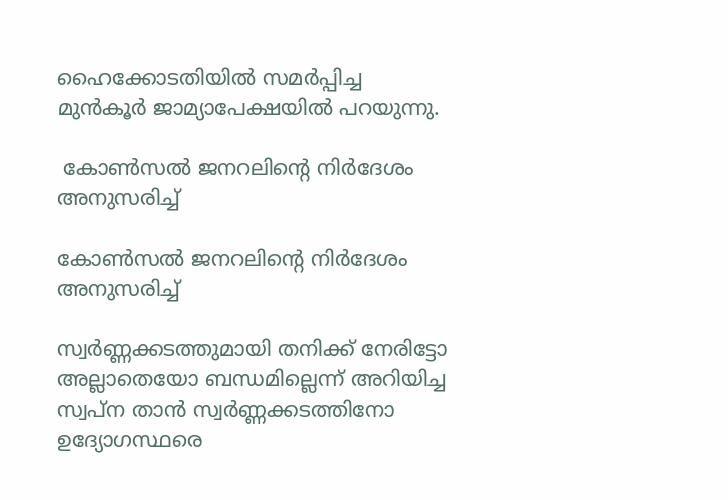ഹൈക്കോടതിയിൽ സമർപ്പിച്ച മുൻകൂർ ജാമ്യാപേക്ഷയിൽ പറയുന്നു.

 കോൺസൽ ജനറലിന്റെ നിർദേശം അനുസരിച്ച്

കോൺസൽ ജനറലിന്റെ നിർദേശം അനുസരിച്ച്

സ്വർണ്ണക്കടത്തുമായി തനിക്ക് നേരിട്ടോ അല്ലാതെയോ ബന്ധമില്ലെന്ന് അറിയിച്ച സ്വപ്ന താൻ സ്വർണ്ണക്കടത്തിനോ ഉദ്യോഗസ്ഥരെ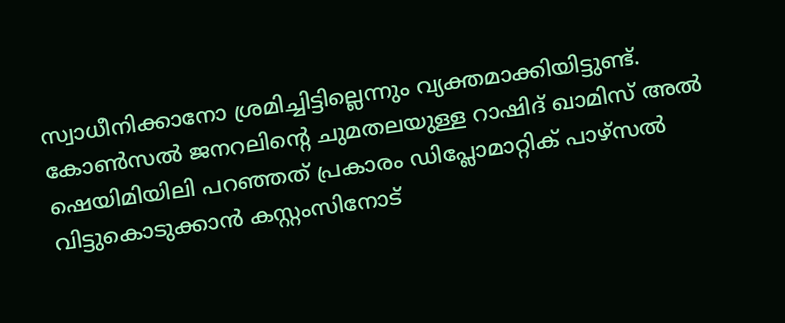സ്വാധീനിക്കാനോ ശ്രമിച്ചിട്ടില്ലെന്നും വ്യക്തമാക്കിയിട്ടുണ്ട്. കോൺസൽ ജനറലിന്റെ ചുമതലയുള്ള റാഷിദ് ഖാമിസ് അൽ ഷെയിമിയിലി പറഞ്ഞത് പ്രകാരം ഡിപ്ലോമാറ്റിക് പാഴ്സൽ വിട്ടുകൊടുക്കാൻ കസ്റ്റംസിനോട്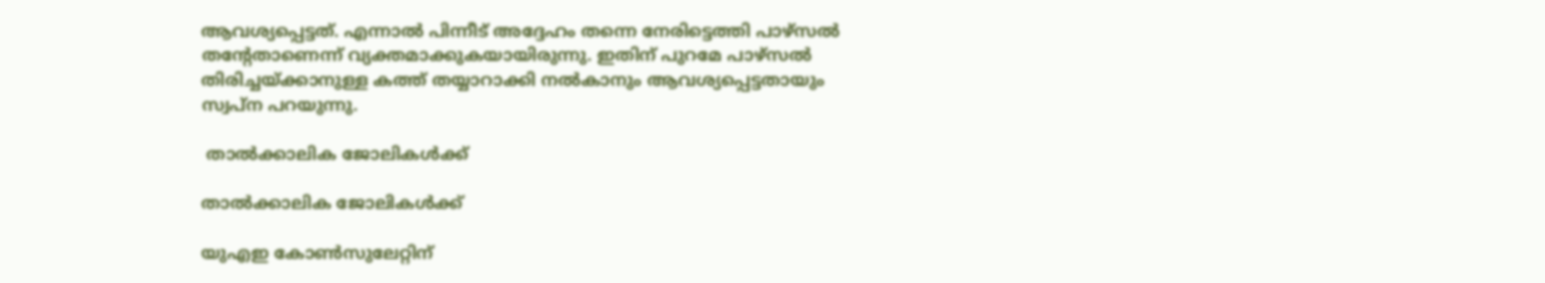ആവശ്യപ്പെട്ടത്. എന്നാൽ പിന്നീട് അദ്ദേഹം തന്നെ നേരിട്ടെത്തി പാഴ്സൽ തന്റേതാണെന്ന് വ്യക്തമാക്കുകയായിരുന്നു. ഇതിന് പുറമേ പാഴ്സൽ തിരിച്ചയ്ക്കാനുള്ള കത്ത് തയ്യാറാക്കി നൽകാനും ആവശ്യപ്പെട്ടതായും സ്വപ്ന പറയുന്നു.

 താൽക്കാലിക ജോലികൾക്ക്

താൽക്കാലിക ജോലികൾക്ക്

യുഎഇ കോൺസുലേറ്റിന്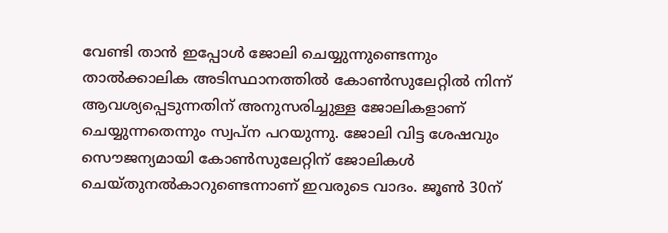വേണ്ടി താൻ ഇപ്പോൾ ജോലി ചെയ്യുന്നുണ്ടെന്നും താൽക്കാലിക അടിസ്ഥാനത്തിൽ കോൺസുലേറ്റിൽ നിന്ന് ആവശ്യപ്പെടുന്നതിന് അനുസരിച്ചുള്ള ജോലികളാണ് ചെയ്യുന്നതെന്നും സ്വപ്ന പറയുന്നു. ജോലി വിട്ട ശേഷവും സൌജന്യമായി കോൺസുലേറ്റിന് ജോലികൾ ചെയ്തുനൽകാറുണ്ടെന്നാണ് ഇവരുടെ വാദം. ജൂൺ 30ന്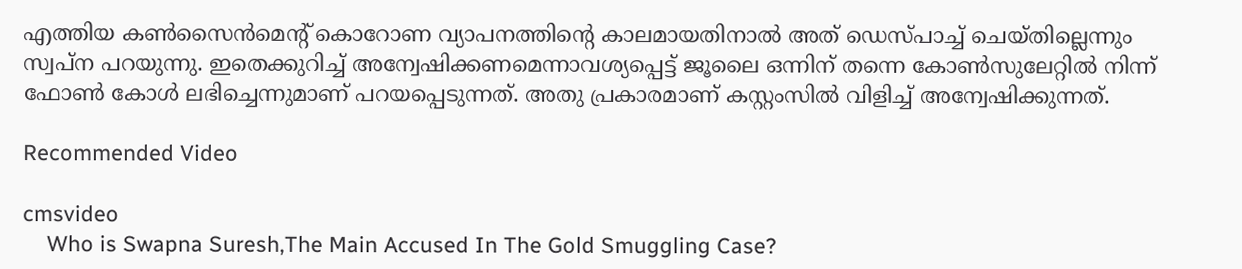എത്തിയ കൺസൈൻമെന്റ് കൊറോണ വ്യാപനത്തിന്റെ കാലമായതിനാൽ അത് ഡെസ്പാച്ച് ചെയ്തില്ലെന്നും സ്വപ്ന പറയുന്നു. ഇതെക്കുറിച്ച് അന്വേഷിക്കണമെന്നാവശ്യപ്പെട്ട് ജൂലൈ ഒന്നിന് തന്നെ കോൺസുലേറ്റിൽ നിന്ന് ഫോൺ കോൾ ലഭിച്ചെന്നുമാണ് പറയപ്പെടുന്നത്. അതു പ്രകാരമാണ് കസ്റ്റംസിൽ വിളിച്ച് അന്വേഷിക്കുന്നത്.

Recommended Video

cmsvideo
    Who is Swapna Suresh,The Main Accused In The Gold Smuggling Case?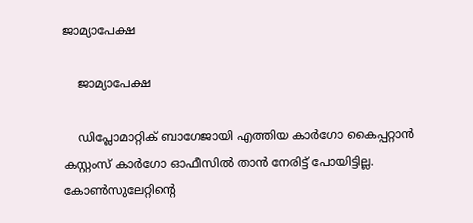ജാമ്യാപേക്ഷ

    ജാമ്യാപേക്ഷ

    ഡിപ്ലോമാറ്റിക് ബാഗേജായി എത്തിയ കാർഗോ കൈപ്പറ്റാൻ കസ്റ്റംസ് കാർഗോ ഓഫീസിൽ താൻ നേരിട്ട് പോയിട്ടില്ല. കോൺസുലേറ്റിന്റെ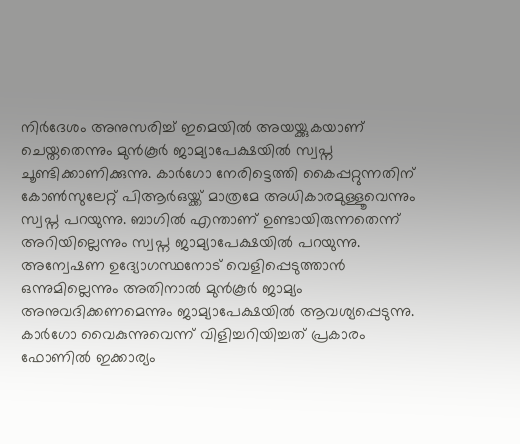നിർദേശം അനുസരിച്ച് ഇമെയിൽ അയയ്ക്കുകയാണ് ചെയ്തതെന്നും മുൻകൂർ ജാമ്യാപേക്ഷയിൽ സ്വപ്ന ചൂണ്ടിക്കാണിക്കുന്നു. കാർഗോ നേരിട്ടെത്തി കൈപ്പറ്റുന്നതിന് കോൺസുലേറ്റ് പിആർഒയ്ക്ക് മാത്രമേ അധികാരമുള്ളൂവെന്നും സ്വപ്ന പറയുന്നു. ബാഗിൽ എന്താണ് ഉണ്ടായിരുന്നതെന്ന് അറിയില്ലെന്നും സ്വപ്ന ജാമ്യാപേക്ഷയിൽ പറയുന്നു. അന്വേഷണ ഉദ്യോഗസ്ഥനോട് വെളിപ്പെടുത്താൻ ഒന്നുമില്ലെന്നും അതിനാൽ മുൻകൂർ ജാമ്യം അനുവദിക്കണമെന്നും ജാമ്യാപേക്ഷയിൽ ആവശ്യപ്പെടുന്നു. കാർഗോ വൈകുന്നുവെന്ന് വിളിച്ചറിയിച്ചത് പ്രകാരം ഫോണിൽ ഇക്കാര്യം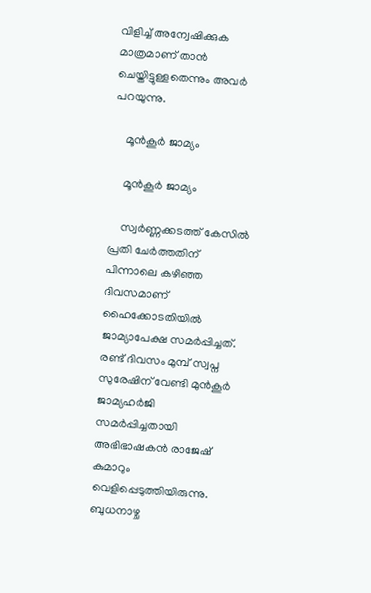വിളിച്ച് അന്വേഷിക്കുക മാത്രമാണ് താൻ ചെയ്തിട്ടുള്ളതെന്നും അവർ പറയുന്നു.

    മൂൻകൂർ ജാമ്യം

    മൂൻകൂർ ജാമ്യം

    സ്വർണ്ണക്കടത്ത് കേസിൽ പ്രതി ചേർത്തതിന് പിന്നാലെ കഴിഞ്ഞ ദിവസമാണ് ഹൈക്കോടതിയിൽ ജാമ്യാപേക്ഷ സമർപ്പിച്ചത്. രണ്ട് ദിവസം മുമ്പ് സ്വപ്ന സുരേഷിന് വേണ്ടി മുൻകൂർ ജാമ്യഹർജി സമർപ്പിച്ചതായി അഭിഭാഷകൻ രാജേഷ് കുമാറും വെളിപ്പെടുത്തിയിരുന്നു. ബുധനാഴ്ച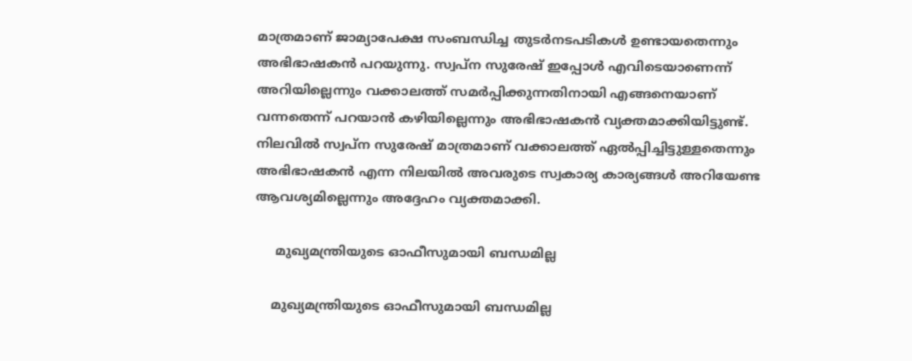മാത്രമാണ് ജാമ്യാപേക്ഷ സംബന്ധിച്ച തുടർനടപടികൾ ഉണ്ടായതെന്നും അഭിഭാഷകൻ പറയുന്നു. സ്വപ്ന സുരേഷ് ഇപ്പോൾ എവിടെയാണെന്ന് അറിയില്ലെന്നും വക്കാലത്ത് സമർപ്പിക്കുന്നതിനായി എങ്ങനെയാണ് വന്നതെന്ന് പറയാൻ കഴിയില്ലെന്നും അഭിഭാഷകൻ വ്യക്തമാക്കിയിട്ടുണ്ട്. നിലവിൽ സ്വപ്ന സുരേഷ് മാത്രമാണ് വക്കാലത്ത് ഏൽപ്പിച്ചിട്ടുള്ളതെന്നും അഭിഭാഷകൻ എന്ന നിലയിൽ അവരുടെ സ്വകാര്യ കാര്യങ്ങൾ അറിയേണ്ട ആവശ്യമില്ലെന്നും അദ്ദേഹം വ്യക്തമാക്കി.

     മുഖ്യമന്ത്രിയുടെ ഓഫീസുമായി ബന്ധമില്ല

    മുഖ്യമന്ത്രിയുടെ ഓഫീസുമായി ബന്ധമില്ല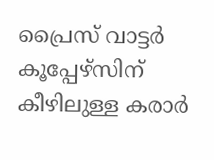പ്രൈസ് വാട്ടർ കൂപ്പേഴ്സിന് കീഴിലുള്ള കരാർ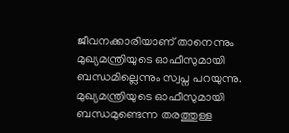ജീവനക്കാരിയാണ് താനെന്നും മുഖ്യമന്ത്രിയുടെ ഓഫീസുമായി ബന്ധമില്ലെന്നും സ്വപ്ന പറയുന്നു. മുഖ്യമന്ത്രിയുടെ ഓഫീസുമായി ബന്ധമുണ്ടെന്ന തരത്തുള്ള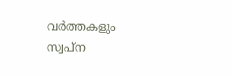വർത്തകളും സ്വപ്ന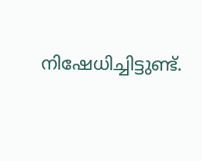നിഷേധിച്ചിട്ടുണ്ട്.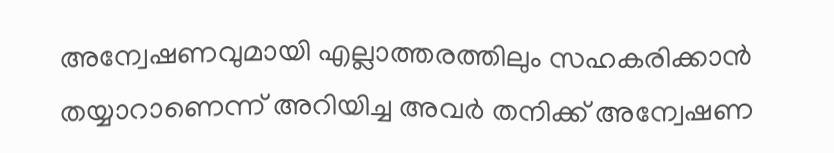അന്വേഷണവുമായി എല്ലാത്തരത്തിലും സഹകരിക്കാൻ തയ്യാറാണെന്ന് അറിയിച്ച അവർ തനിക്ക് അന്വേഷണ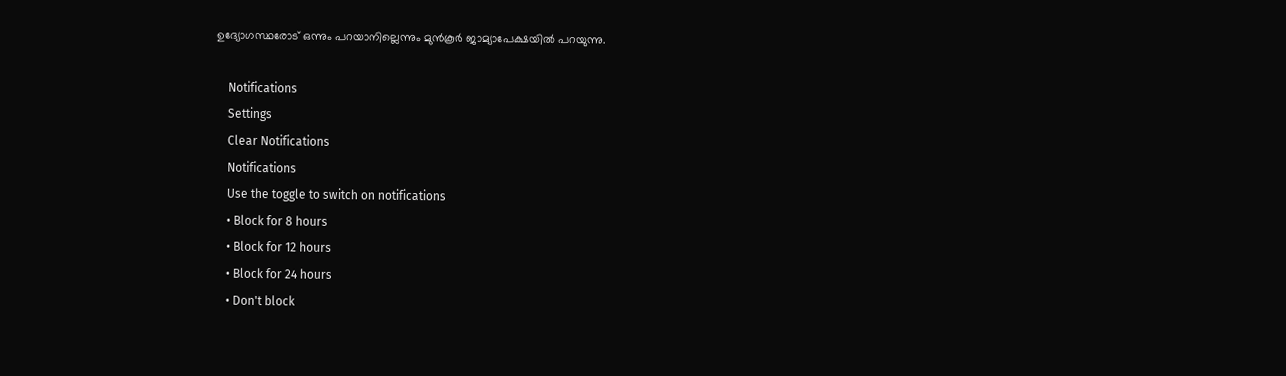ഉദ്യോഗസ്ഥരോട് ഒന്നും പറയാനില്ലെന്നും മുൻകൂർ ജാമ്യാപേക്ഷയിൽ പറയുന്നു.

    Notifications
    Settings
    Clear Notifications
    Notifications
    Use the toggle to switch on notifications
    • Block for 8 hours
    • Block for 12 hours
    • Block for 24 hours
    • Don't block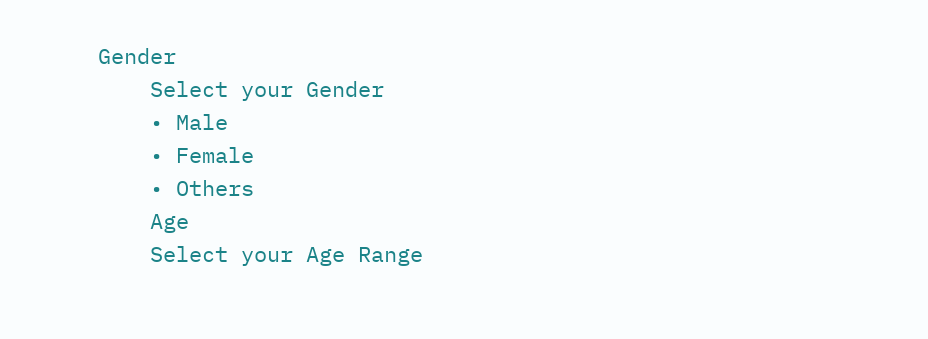Gender
    Select your Gender
    • Male
    • Female
    • Others
    Age
    Select your Age Range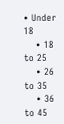• Under 18
    • 18 to 25
    • 26 to 35
    • 36 to 45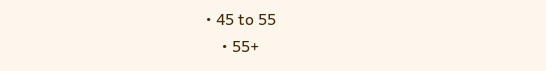• 45 to 55
    • 55+